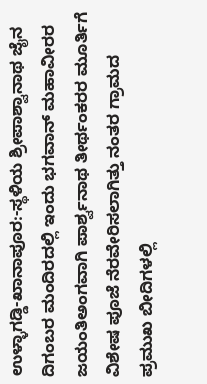ಉಳ್ಳಾಗಡ್ಡಿ-ಖಾನಾಪೂರ:-ಸ್ಥಳಿಯ ಶ್ರೀಪಾಶ್ವಾನಾಥ ಜೈನ ದಿಗಂಬರ ಮಂದಿರದಲ್ಲಿ ಇಂದು ಭಗವಾನ್ ಮಹಾವೀರರ ಜಯಂತಿಅಂಗವಾಗಿ ಪಾರ್ಶ್ವನಾಥ ತೀರ್ಥಂಕರರ ಮೂರ್ತಿಗೆ ವಿಶೇಷ ಪೂಜೆ ನೆರವೇರಿಸಲಾಗಿತ್ತು ನಂತರ ಗ್ರಾಮದ ಪ್ರಮುಖ ಬೀದಿಗಳಲ್ಲಿ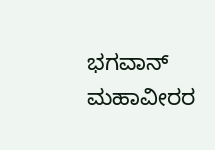ಭಗವಾನ್ ಮಹಾವೀರರ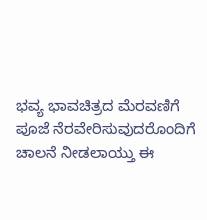ಭವ್ಯ ಭಾವಚಿತ್ರದ ಮೆರವಣಿಗೆ ಪೂಜೆ ನೆರವೇರಿಸುವುದರೊಂದಿಗೆ ಚಾಲನೆ ನೀಡಲಾಯ್ತು ಈ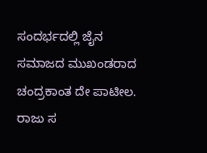ಸಂದರ್ಭದಲ್ಲಿ ಜೈನ ಸಮಾಜದ ಮುಖಂಡರಾದ ಚಂದ್ರಕಾಂತ ದೇ ಪಾಟೀಲ. ರಾಜು ಸ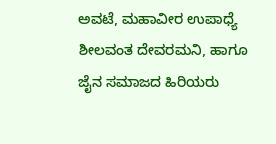ಅವಟೆ, ಮಹಾವೀರ ಉಪಾಧ್ಯೆ ಶೀಲವಂತ ದೇವರಮನಿ, ಹಾಗೂ ಜೈನ ಸಮಾಜದ ಹಿರಿಯರು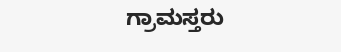ಗ್ರಾಮಸ್ತರು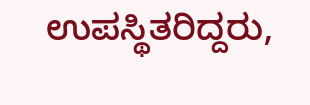ಉಪಸ್ಥಿತರಿದ್ದರು,